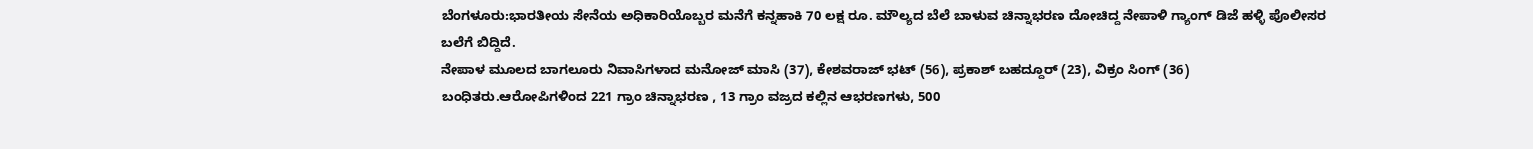ಬೆಂಗಳೂರು:ಭಾರತೀಯ ಸೇನೆಯ ಅಧಿಕಾರಿಯೊಬ್ಬರ ಮನೆಗೆ ಕನ್ನಹಾಕಿ 70 ಲಕ್ಷ ರೂ. ಮೌಲ್ಯದ ಬೆಲೆ ಬಾಳುವ ಚಿನ್ನಾಭರಣ ದೋಚಿದ್ದ ನೇಪಾಳಿ ಗ್ಯಾಂಗ್ ಡಿಜೆ ಹಳ್ಳಿ ಪೊಲೀಸರ ಬಲೆಗೆ ಬಿದ್ದಿದೆ.
ನೇಪಾಳ ಮೂಲದ ಬಾಗಲೂರು ನಿವಾಸಿಗಳಾದ ಮನೋಜ್ ಮಾಸಿ (37), ಕೇಶವರಾಜ್ ಭಟ್ (56), ಪ್ರಕಾಶ್ ಬಹದ್ದೂರ್ (23), ವಿಕ್ರಂ ಸಿಂಗ್ (36) ಬಂಧಿತರು.ಆರೋಪಿಗಳಿಂದ 221 ಗ್ರಾಂ ಚಿನ್ನಾಭರಣ , 13 ಗ್ರಾಂ ವಜ್ರದ ಕಲ್ಲಿನ ಆಭರಣಗಳು, 500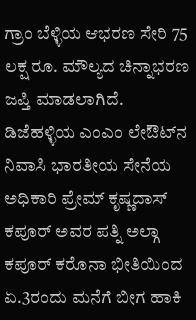ಗ್ರಾಂ ಬೆಳ್ಳಿಯ ಆಭರಣ ಸೇರಿ 75 ಲಕ್ಷ ರೂ. ಮೌಲ್ಯದ ಚಿನ್ನಾಭರಣ ಜಪ್ತಿ ಮಾಡಲಾಗಿದೆ.
ಡಿಜೆಹಳ್ಳಿಯ ಎಂಎಂ ಲೇಔಟ್‌ನ ನಿವಾಸಿ ಭಾರತೀಯ ಸೇನೆಯ ಅಧಿಕಾರಿ ಪ್ರೇಮ್ ಕೃಷ್ಣದಾಸ್ ಕಪೂರ್ ಅವರ ಪತ್ನಿ ಅಲ್ಗಾ ಕಪೂರ್ ಕರೊನಾ ಭೀತಿಯಿಂದ ಏ.3ರಂದು ಮನೆಗೆ ಬೀಗ ಹಾಕಿ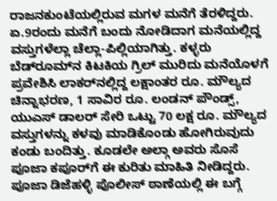ರಾಜನಕುಂಟೆಯಲ್ಲಿರುವ ಮಗಳ ಮನೆಗೆ ತೆರಳಿದ್ದರು. ಏ.9ರಂದು ಮನೆಗೆ ಬಂದು ನೋಡಿದಾಗ ಮನೆಯಲ್ಲಿದ್ದ ವಸ್ತುಗಳೆಲ್ಲಾ ಚೆಲ್ಲಾ-ಪಿಲ್ಲಿಯಾಗಿತ್ತು. ಕಳ್ಳರು ಬೆಡ್‌ರೂಮ್‌ನ ಕಿಟಕಿಯ ಗ್ರಿಲ್ ಮುರಿದು ಮನೆಯೊಳಗೆ ಪ್ರವೇಶಿಸಿ ಲಾಕರ್‌ನಲ್ಲಿದ್ದ ಲಕ್ಷಾಂತರ ರೂ. ಮೌಲ್ಯದ ಚಿನ್ನಾಭರಣ, 1 ಸಾವಿರ ರೂ. ಲಂಡನ್ ಪೌಂಡ್ಸ್, ಯುಎಸ್ ಡಾಲರ್ ಸೇರಿ ಒಟ್ಟು 70 ಲಕ್ಷ ರೂ. ಮೌಲ್ಯದ ವಸ್ತುಗಳನ್ನು ಕಳವು ಮಾಡಿಕೊಂಡು ಹೋಗಿರುವುದು ಕಂಡು ಬಂದಿತ್ತು. ಕೂಡಲೇ ಅಲ್ಗಾ ಅವರು ಸೊಸೆ ಪೂಜಾ ಕಪೂರ್‌ಗೆ ಈ ಕುರಿತು ಮಾಹಿತಿ ನೀಡಿದ್ದರು. ಪೂಜಾ ಡಿಜೆಹಳ್ಳಿ ಪೊಲೀಸ್ ಠಾಣೆಯಲ್ಲಿ ಈ ಬಗ್ಗೆ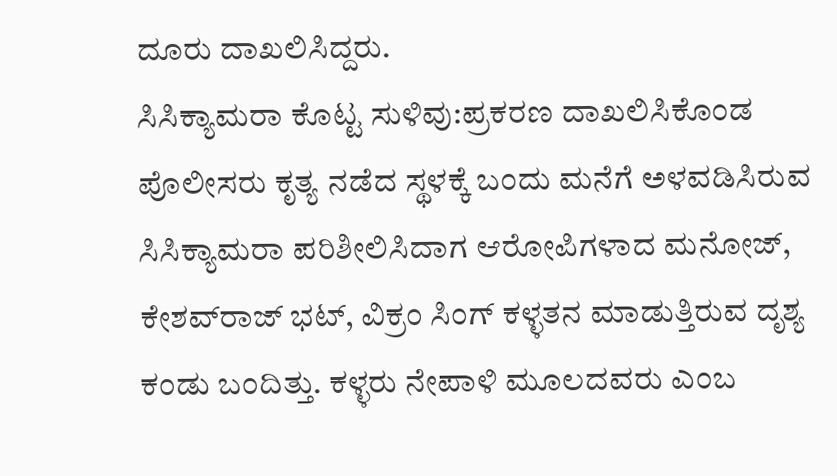ದೂರು ದಾಖಲಿಸಿದ್ದರು.
ಸಿಸಿಕ್ಯಾಮರಾ ಕೊಟ್ಟ ಸುಳಿವು:ಪ್ರಕರಣ ದಾಖಲಿಸಿಕೊಂಡ ಪೊಲೀಸರು ಕೃತ್ಯ ನಡೆದ ಸ್ಥಳಕ್ಕೆ ಬಂದು ಮನೆಗೆ ಅಳವಡಿಸಿರುವ ಸಿಸಿಕ್ಯಾಮರಾ ಪರಿಶೀಲಿಸಿದಾಗ ಆರೋಪಿಗಳಾದ ಮನೋಜ್, ಕೇಶವ್‌ರಾಜ್ ಭಟ್, ವಿಕ್ರಂ ಸಿಂಗ್ ಕಳ್ಳತನ ಮಾಡುತ್ತಿರುವ ದೃಶ್ಯ ಕಂಡು ಬಂದಿತ್ತು. ಕಳ್ಳರು ನೇಪಾಳಿ ಮೂಲದವರು ಎಂಬ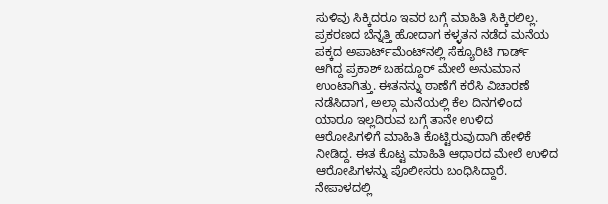ಸುಳಿವು ಸಿಕ್ಕಿದರೂ ಇವರ ಬಗ್ಗೆ ಮಾಹಿತಿ ಸಿಕ್ಕಿರಲಿಲ್ಲ. ಪ್ರಕರಣದ ಬೆನ್ನತ್ತಿ ಹೋದಾಗ ಕಳ್ಳತನ ನಡೆದ ಮನೆಯ ಪಕ್ಕದ ಅಪಾರ್ಟ್‌ಮೆಂಟ್‌ನಲ್ಲಿ ಸೆಕ್ಯೂರಿಟಿ ಗಾರ್ಡ್ ಆಗಿದ್ದ ಪ್ರಕಾಶ್ ಬಹದ್ದೂರ್ ಮೇಲೆ ಅನುಮಾನ ಉಂಟಾಗಿತ್ತು. ಈತನನ್ನು ಠಾಣೆಗೆ ಕರೆಸಿ ವಿಚಾರಣೆ ನಡೆಸಿದಾಗ, ಅಲ್ಗಾ ಮನೆಯಲ್ಲಿ ಕೆಲ ದಿನಗಳಿಂದ ಯಾರೂ ಇಲ್ಲದಿರುವ ಬಗ್ಗೆ ತಾನೇ ಉಳಿದ ಆರೋಪಿಗಳಿಗೆ ಮಾಹಿತಿ ಕೊಟ್ಟಿರುವುದಾಗಿ ಹೇಳಿಕೆ ನೀಡಿದ್ದ. ಈತ ಕೊಟ್ಟ ಮಾಹಿತಿ ಆಧಾರದ ಮೇಲೆ ಉಳಿದ ಆರೋಪಿಗಳನ್ನು ಪೊಲೀಸರು ಬಂಧಿಸಿದ್ದಾರೆ.
ನೇಪಾಳದಲ್ಲಿ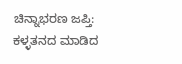ಚಿನ್ನಾಭರಣ ಜಪ್ತಿ: ಕಳ್ಳತನದ ಮಾಡಿದ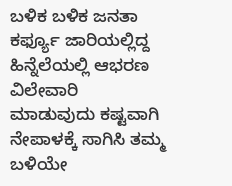ಬಳಿಕ ಬಳಿಕ ಜನತಾ ಕರ್ಫ್ಯೂ ಜಾರಿಯಲ್ಲಿದ್ದ ಹಿನ್ನೆಲೆಯಲ್ಲಿ ಆಭರಣ ವಿಲೇವಾರಿ ಮಾಡುವುದು ಕಷ್ಟವಾಗಿ ನೇಪಾಳಕ್ಕೆ ಸಾಗಿಸಿ ತಮ್ಮ ಬಳಿಯೇ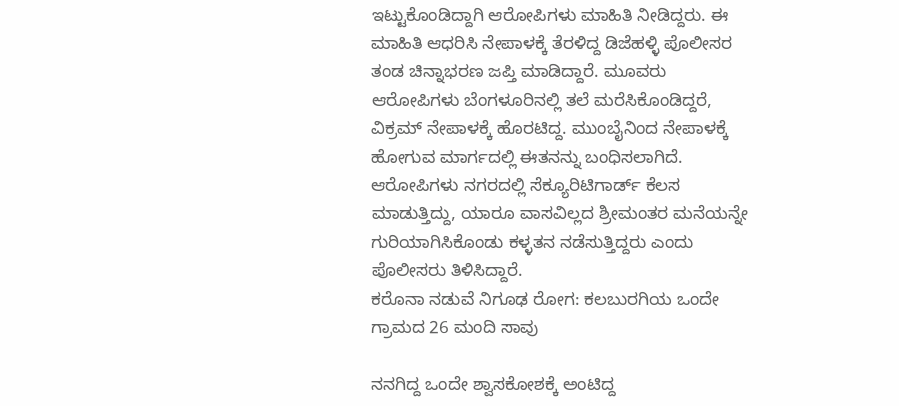ಇಟ್ಟುಕೊಂಡಿದ್ದಾಗಿ ಆರೋಪಿಗಳು ಮಾಹಿತಿ ನೀಡಿದ್ದರು. ಈ ಮಾಹಿತಿ ಆಧರಿಸಿ ನೇಪಾಳಕ್ಕೆ ತೆರಳಿದ್ದ ಡಿಜೆಹಳ್ಳಿ ಪೊಲೀಸರ ತಂಡ ಚಿನ್ನಾಭರಣ ಜಪ್ತಿ ಮಾಡಿದ್ದಾರೆ. ಮೂವರು ಆರೋಪಿಗಳು ಬೆಂಗಳೂರಿನಲ್ಲಿ ತಲೆ ಮರೆಸಿಕೊಂಡಿದ್ದರೆ, ವಿಕ್ರಮ್ ನೇಪಾಳಕ್ಕೆ ಹೊರಟಿದ್ದ. ಮುಂಬೈನಿಂದ ನೇಪಾಳಕ್ಕೆ ಹೋಗುವ ಮಾರ್ಗದಲ್ಲಿ ಈತನನ್ನು ಬಂಧಿಸಲಾಗಿದೆ. ಆರೋಪಿಗಳು ನಗರದಲ್ಲಿ ಸೆಕ್ಯೂರಿಟಿಗಾರ್ಡ್ ಕೆಲಸ ಮಾಡುತ್ತಿದ್ದು, ಯಾರೂ ವಾಸವಿಲ್ಲದ ಶ್ರೀಮಂತರ ಮನೆಯನ್ನೇ ಗುರಿಯಾಗಿಸಿಕೊಂಡು ಕಳ್ಳತನ ನಡೆಸುತ್ತಿದ್ದರು ಎಂದು ಪೊಲೀಸರು ತಿಳಿಸಿದ್ದಾರೆ.
ಕರೊನಾ ನಡುವೆ ನಿಗೂಢ ರೋಗ: ಕಲಬುರಗಿಯ ಒಂದೇ ಗ್ರಾಮದ 26 ಮಂದಿ ಸಾವು

ನನಗಿದ್ದ ಒಂದೇ ಶ್ವಾಸಕೋಶಕ್ಕೆ ಅಂಟಿದ್ದ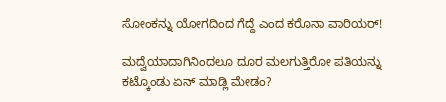ಸೋಂಕನ್ನು ಯೋಗದಿಂದ ಗೆದ್ದೆ ಎಂದ ಕರೊನಾ ವಾರಿಯರ್‌!

ಮದ್ವೆಯಾದಾಗಿನಿಂದಲೂ ದೂರ ಮಲಗುತ್ತಿರೋ ಪತಿಯನ್ನು ಕಟ್ಕೊಂಡು ಏನ್‌ ಮಾಡ್ಲಿ ಮೇಡಂ?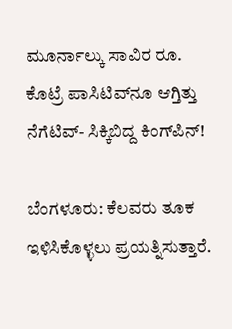ಮೂರ್ನಾಲ್ಕು ಸಾವಿರ ರೂ. ಕೊಟ್ರೆ ಪಾಸಿಟಿವ್‌ನೂ ಆಗ್ತಿತ್ತು ನೆಗೆಟಿವ್‌- ಸಿಕ್ಕಿಬಿದ್ದ ಕಿಂಗ್‌ಪಿನ್‌!

ಬೆಂಗಳೂರು: ಕೆಲವರು ತೂಕ ಇಳಿಸಿಕೊಳ್ಳಲು ಪ್ರಯತ್ನಿಸುತ್ತಾರೆ.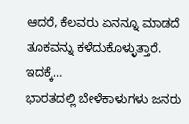ಆದರೆ, ಕೆಲವರು ಏನನ್ನೂ ಮಾಡದೆ ತೂಕವನ್ನು ಕಳೆದುಕೊಳ್ಳುತ್ತಾರೆ. ಇದಕ್ಕೆ…
ಭಾರತದಲ್ಲಿ ಬೇಳೆಕಾಳುಗಳು ಜನರು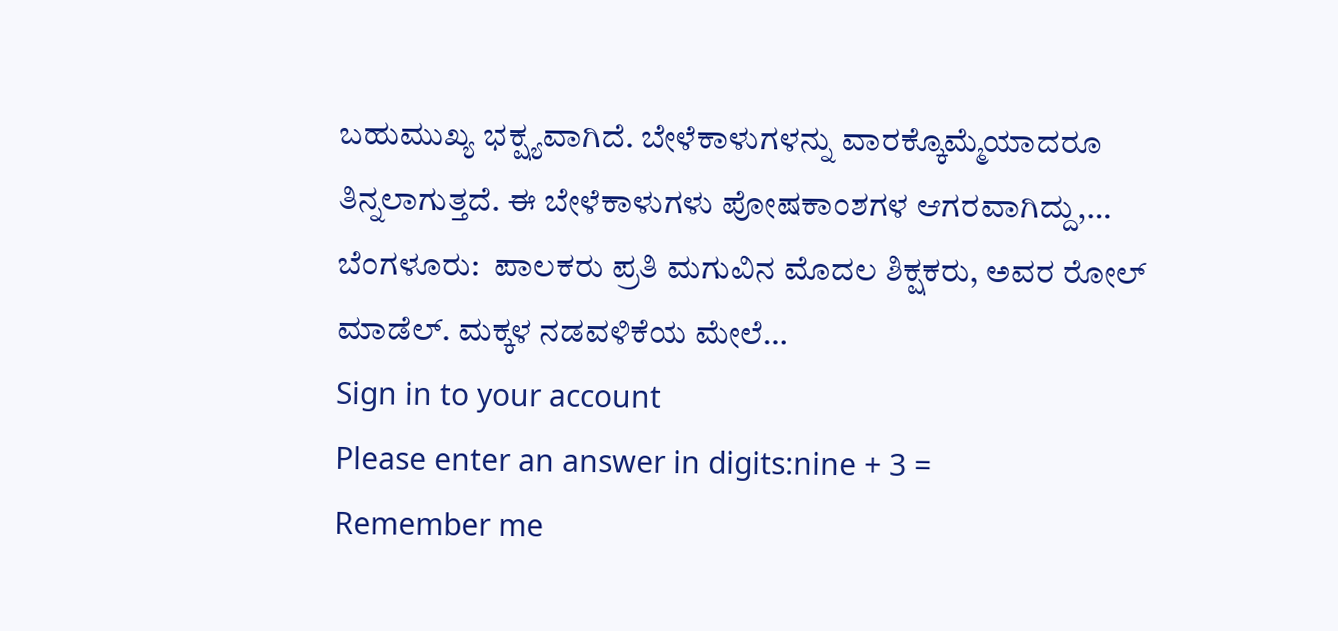ಬಹುಮುಖ್ಯ ಭಕ್ಷ್ಯವಾಗಿದೆ. ಬೇಳೆಕಾಳುಗಳನ್ನು ವಾರಕ್ಕೊಮ್ಮೆಯಾದರೂ ತಿನ್ನಲಾಗುತ್ತದೆ. ಈ ಬೇಳೆಕಾಳುಗಳು ಪೋಷಕಾಂಶಗಳ ಆಗರವಾಗಿದ್ದು,…
ಬೆಂಗಳೂರು:  ಪಾಲಕರು ಪ್ರತಿ ಮಗುವಿನ ಮೊದಲ ಶಿಕ್ಷಕರು, ಅವರ ರೋಲ್ ಮಾಡೆಲ್. ಮಕ್ಕಳ ನಡವಳಿಕೆಯ ಮೇಲೆ…
Sign in to your account
Please enter an answer in digits:nine + 3 =
Remember me